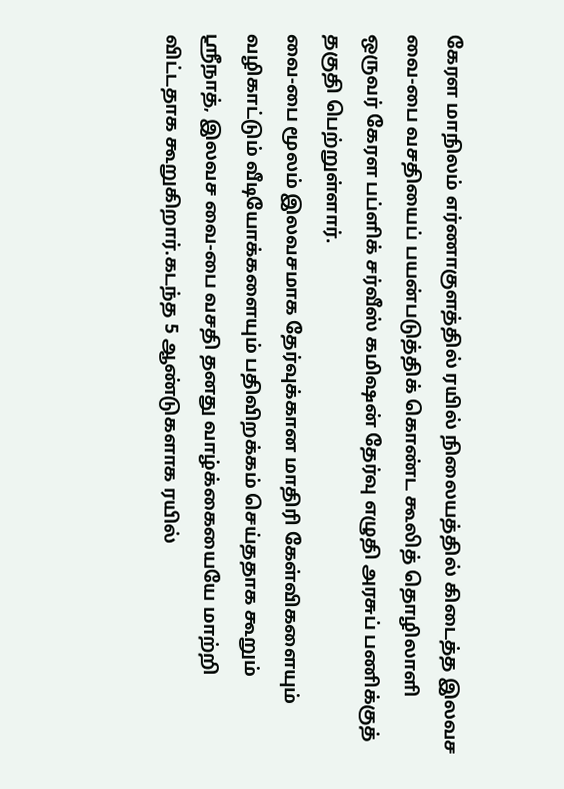கேரள மாநிலம் எர்ணாகுளத்தில் ரயில் நிலையத்தில் கிடைத்த இலவச வை-பை வசதியைப் பயன்படுத்திக் கொண்ட கூலித் தொழிலாளி ஒருவர் கேரள பப்ளிக் சர்வீஸ் கமிஷன் தேர்வு எழுதி அரசுப் பணிக்குத் தகுதி பெற்றுள்ளார்.
வை-பை மூலம் இலவசமாக தேர்வுக்கான மாதிரி கேள்விகளையும் வழிகாட்டும் வீடியோக்களையும் பதிவிறக்கம் செய்ததாக கூறும் ஸ்ரீநாத், இலவச வை-பை வசதி தனது வாழ்க்கையையே மாற்றி விட்டதாக கூறுகிறார்.கடந்த 5 ஆண்டுகளாக ரயில்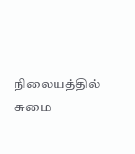நிலையத்தில் சுமை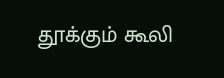தூக்கும் கூலி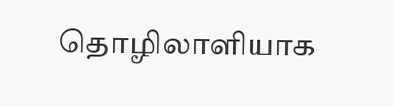தொழிலாளியாக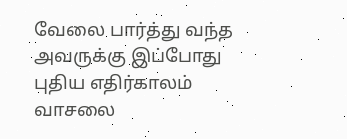வேலை பார்த்து வந்த அவருக்கு இப்போது புதிய எதிர்காலம் வாசலை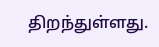திறந்துள்ளது.